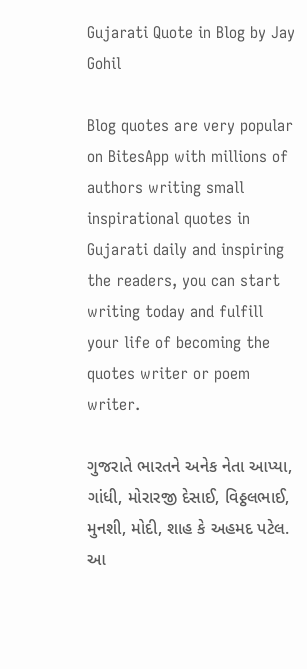Gujarati Quote in Blog by Jay Gohil

Blog quotes are very popular on BitesApp with millions of authors writing small inspirational quotes in Gujarati daily and inspiring the readers, you can start writing today and fulfill your life of becoming the quotes writer or poem writer.

ગુજરાતે ભારતને અનેક નેતા આપ્યા, ગાંધી, મોરારજી દેસાઈ, વિઠ્ઠલભાઈ, મુનશી, મોદી, શાહ કે અહમદ પટેલ. આ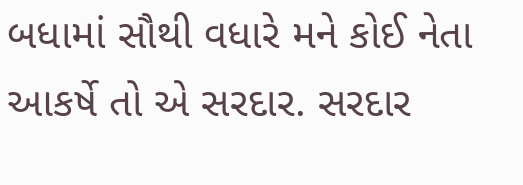બધામાં સૌથી વધારે મને કોઈ નેતા આકર્ષે તો એ સરદાર. સરદાર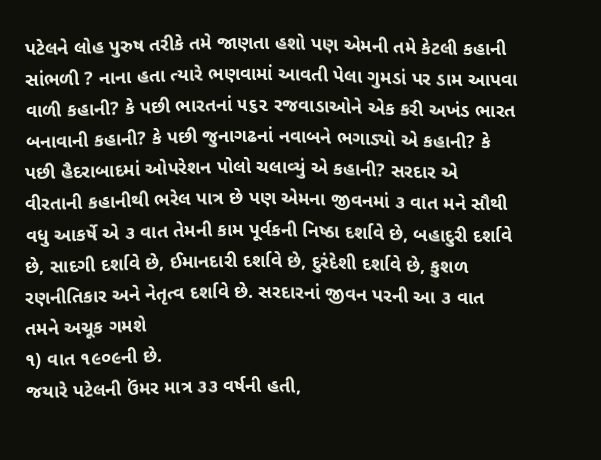પટેલને લોહ પુરુષ તરીકે તમે જાણતા હશો પણ એમની તમે કેટલી કહાની સાંભળી ? નાના હતા ત્યારે ભણવામાં આવતી પેલા ગુમડાં પર ડામ આપવા વાળી કહાની? કે પછી ભારતનાં ૫૬૨ રજવાડાઓને એક કરી અખંડ ભારત બનાવાની કહાની? કે પછી જુનાગઢનાં નવાબને ભગાડ્યો એ કહાની? કે પછી હૈદરાબાદમાં ઓપરેશન પોલો ચલાવ્યું એ કહાની? સરદાર એ વીરતાની કહાનીથી ભરેલ પાત્ર છે પણ એમના જીવનમાં ૩ વાત મને સૌથી વધુ આકર્ષે એ ૩ વાત તેમની કામ પૂર્વકની નિષ્ઠા દર્શાવે છે, બહાદુરી દર્શાવે છે, સાદગી દર્શાવે છે, ઈમાનદારી દર્શાવે છે, દુરંદેશી દર્શાવે છે, કુશળ રણનીતિકાર અને નેતૃત્વ દર્શાવે છે. સરદારનાં જીવન પરની આ ૩ વાત તમને અચૂક ગમશે
૧) વાત ૧૯૦૯ની છે.
જયારે પટેલની ઉંમર માત્ર ૩૩ વર્ષની હતી,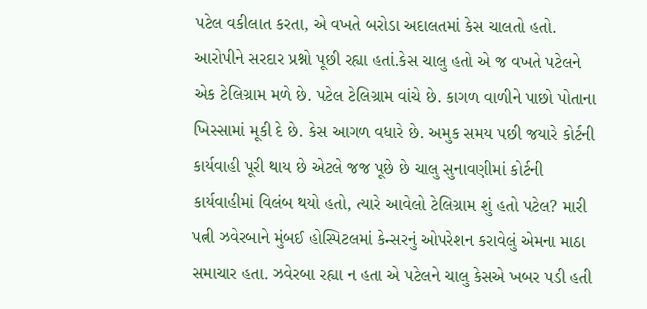પટેલ વકીલાત કરતા, એ વખતે બરોડા અદાલતમાં કેસ ચાલતો હતો. આરોપીને સરદાર પ્રશ્નો પૂછી રહ્યા હતાં.કેસ ચાલુ હતો એ જ વખતે પટેલને એક ટેલિગ્રામ મળે છે. પટેલ ટેલિગ્રામ વાંચે છે. કાગળ વાળીને પાછો પોતાના ખિસ્સામાં મૂકી દે છે. કેસ આગળ વધારે છે. અમુક સમય પછી જયારે કોર્ટની કાર્યવાહી પૂરી થાય છે એટલે જજ પૂછે છે ચાલુ સુનાવણીમાં કોર્ટની કાર્યવાહીમાં વિલંબ થયો હતો, ત્યારે આવેલો ટેલિગ્રામ શું હતો પટેલ? મારી પત્ની ઝવેરબાને મુંબઈ હોસ્પિટલમાં કેન્સરનું ઓપરેશન કરાવેલું એમના માઠા સમાચાર હતા. ઝવેરબા રહ્યા ન હતા એ પટેલને ચાલુ કેસએ ખબર પડી હતી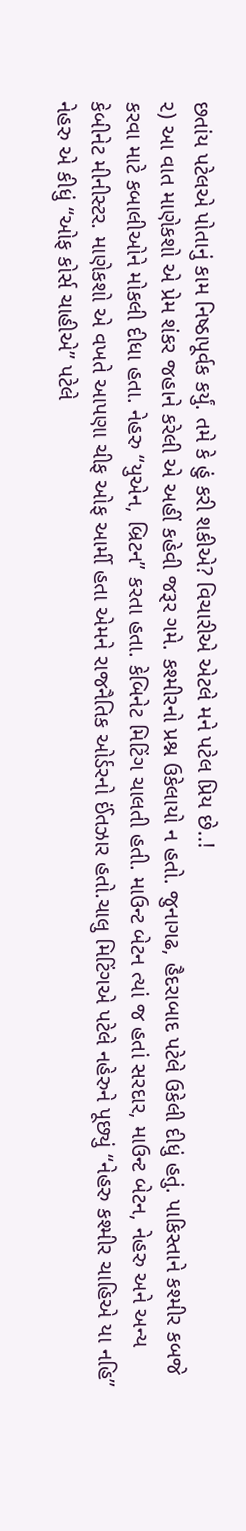છતાંય પટેલએ પોતાનું કામ નિષ્ઠાપૂર્વક કર્યું. તમે કે હું કરી શકીએ? વિચારીએ એટલે મને પટેલ પ્રિય છે..!
૨) આ વાત માણેકશો એ પ્રેમ શંકર જહાને કરેલી એ અહીં કહેવી જરૂર ગમે. કશ્મીરનો પ્રશ્ન ઉકેલાયો ન હતો. જુનાગઢ, હૈદરાબાદ પટેલે ઉકેલી દીધું હતું. પાકિસ્તાને કશ્મીર કબજે કરવા માટે કબાલીઓને મોકલી દીધા હતા. નેહરુ “યુએન, બ્રિટન” કરતા હતા. કેબિનેટ મિટિંગ ચાલતી હતી. માઉન્ટ બેટન ત્યાં જ હતાં સરદાર, માઉન્ટ બેટન, નેહરુ અને અન્ય કેબીનેટ મીનીસ્ટર. માણેકશો એ વખતે આપણા ચીફ ઓફ આર્મી હતા એમને રાજનૈતિક ઓર્ડરનો ઈંતઝાર હતો.ચાલુ મિટિંગએ પટેલે નહેરુને પૂછ્યું “નેહરુ કશ્મીર ચાહિએ યા નહિ” નેહરુ એ કીધું “ઓફ કોર્સ ચાહીએ” પટેલે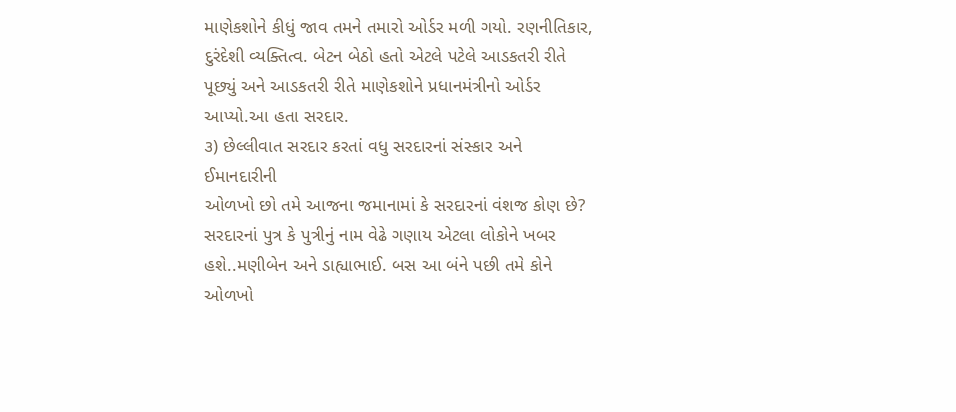માણેકશોને કીધું જાવ તમને તમારો ઓર્ડર મળી ગયો. રણનીતિકાર, દુરંદેશી વ્યક્તિત્વ. બેટન બેઠો હતો એટલે પટેલે આડકતરી રીતે પૂછ્યું અને આડકતરી રીતે માણેકશોને પ્રધાનમંત્રીનો ઓર્ડર આપ્યો.આ હતા સરદાર.
૩) છેલ્લીવાત સરદાર કરતાં વધુ સરદારનાં સંસ્કાર અને ઈમાનદારીની
ઓળખો છો તમે આજના જમાનામાં કે સરદારનાં વંશજ કોણ છે? સરદારનાં પુત્ર કે પુત્રીનું નામ વેઢે ગણાય એટલા લોકોને ખબર હશે..મણીબેન અને ડાહ્યાભાઈ. બસ આ બંને પછી તમે કોને ઓળખો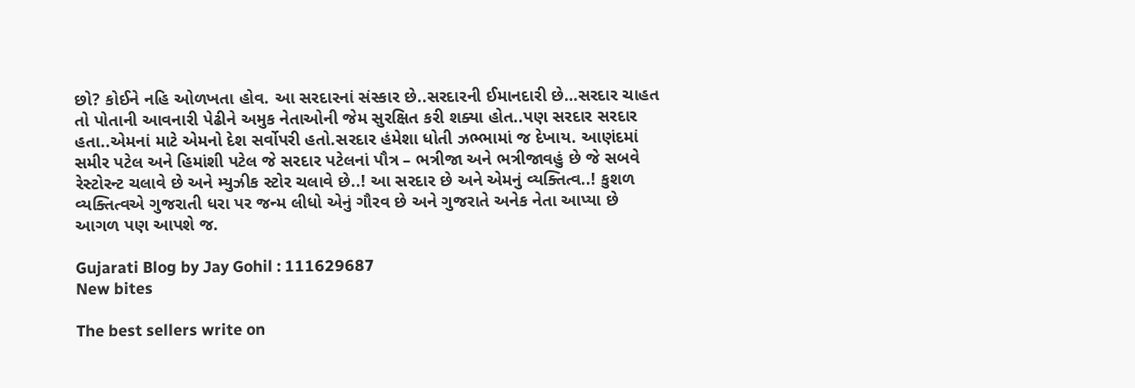છો? કોઈને નહિ ઓળખતા હોવ. આ સરદારનાં સંસ્કાર છે..સરદારની ઈમાનદારી છે…સરદાર ચાહત તો પોતાની આવનારી પેઢીને અમુક નેતાઓની જેમ સુરક્ષિત કરી શક્યા હોત..પણ સરદાર સરદાર હતા..એમનાં માટે એમનો દેશ સર્વોપરી હતો.સરદાર હંમેશા ધોતી ઝભ્ભામાં જ દેખાય. આણંદમાં સમીર પટેલ અને હિમાંશી પટેલ જે સરદાર પટેલનાં પૌત્ર – ભત્રીજા અને ભત્રીજાવહું છે જે સબવે રેસ્ટોરન્ટ ચલાવે છે અને મ્યુઝીક સ્ટોર ચલાવે છે..! આ સરદાર છે અને એમનું વ્યક્તિત્વ..! કુશળ વ્યક્તિત્વએ ગુજરાતી ધરા પર જન્મ લીધો એનું ગૌરવ છે અને ગુજરાતે અનેક નેતા આપ્યા છે આગળ પણ આપશે જ.

Gujarati Blog by Jay Gohil : 111629687
New bites

The best sellers write on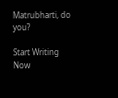Matrubharti, do you?

Start Writing Now